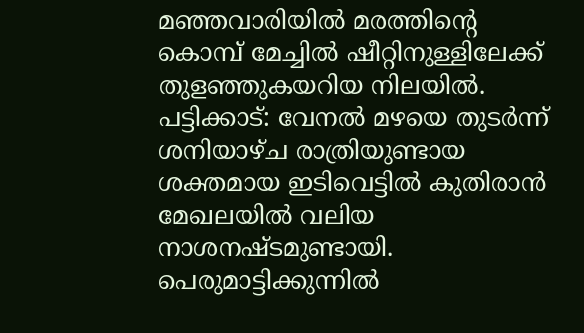മഞ്ഞവാരിയിൽ മരത്തിന്റെ കൊമ്പ് മേച്ചിൽ ഷീറ്റിനുള്ളിലേക്ക് തുളഞ്ഞുകയറിയ നിലയിൽ.
പട്ടിക്കാട്: വേനൽ മഴയെ തുടർന്ന് ശനിയാഴ്ച രാത്രിയുണ്ടായ ശക്തമായ ഇടിവെട്ടിൽ കുതിരാൻ മേഖലയിൽ വലിയ നാശനഷ്ടമുണ്ടായി.
പെരുമാട്ടിക്കുന്നിൽ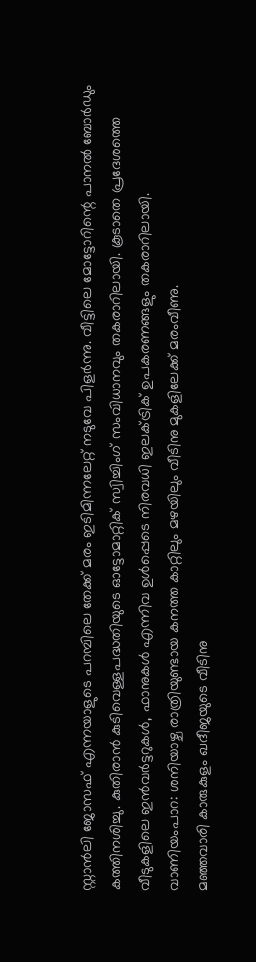സ്റ്റാൻലി ജോസഫ് എന്നയാളുടെ പറമ്പിലെ തേക്ക് മരം ഇടിമിന്നലേറ്റ് നടുവേ പിളർന്നു. വീട്ടിലെ മോട്ടോറിന്റെ പാനൽ ബോർഡും കത്തിനശിച്ചു. കുതിരാൻ കുടിവെള്ളപദ്ധതിയുടെ ഓട്ടോമാറ്റിക് സ്വിച്ചിംഗ് സംവിധാനവും തകരാറിലായി. കൂടാതെ പ്രദേശത്തെ വീടുകളിലെ ഇൻവർട്ടറുകൾ, ഫാനുകൾ എന്നിവ ഉൾപ്പെടെ നിരവധി ഇലക്ട്രിക് ഉപകരണങ്ങളും തകരാറിലായി.
വാണിയംപാറ: ശനിയാഴ്ച രാത്രിയുണ്ടായ കനത്ത കാറ്റിലും മഴയിലും വീടിനു മുകളിലേക്ക് മരംവീണു.
മഞ്ഞവാരി കാരുകുളം ഖദീജയുടെ വീടിനു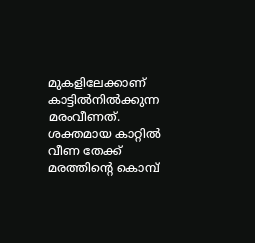മുകളിലേക്കാണ് കാട്ടിൽനിൽക്കുന്ന മരംവീണത്. ശക്തമായ കാറ്റിൽ വീണ തേക്ക് മരത്തിന്റെ കൊമ്പ്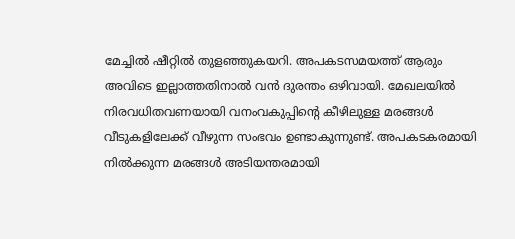മേച്ചിൽ ഷീറ്റിൽ തുളഞ്ഞുകയറി. അപകടസമയത്ത് ആരും അവിടെ ഇല്ലാത്തതിനാൽ വൻ ദുരന്തം ഒഴിവായി. മേഖലയിൽ നിരവധിതവണയായി വനംവകുപ്പിന്റെ കീഴിലുള്ള മരങ്ങൾ വീടുകളിലേക്ക് വീഴുന്ന സംഭവം ഉണ്ടാകുന്നുണ്ട്. അപകടകരമായി നിൽക്കുന്ന മരങ്ങൾ അടിയന്തരമായി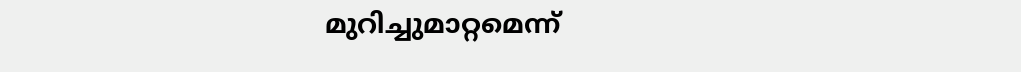മുറിച്ചുമാറ്റമെന്ന്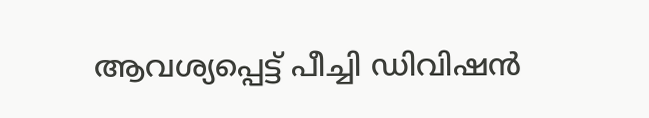ആവശ്യപ്പെട്ട് പീച്ചി ഡിവിഷൻ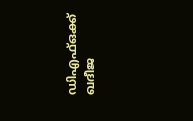ഡിഎഫ്ഒക്ക് ഖദീജ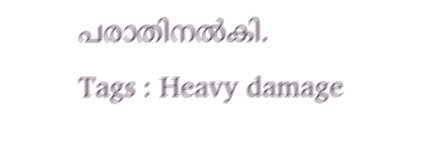പരാതിനൽകി.
Tags : Heavy damage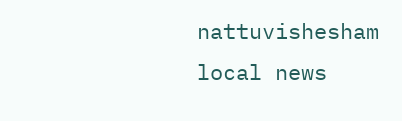nattuvishesham local news